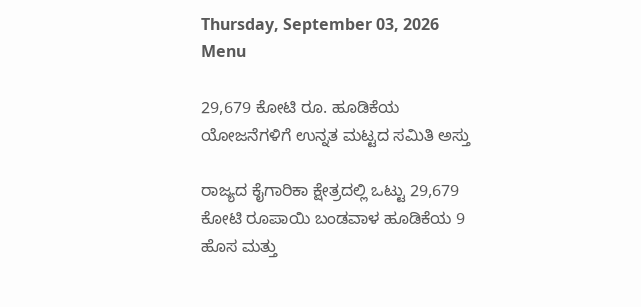Thursday, September 03, 2026
Menu

29,679 ಕೋಟಿ ರೂ. ಹೂಡಿಕೆಯ ಯೋಜನೆಗಳಿಗೆ ಉನ್ನತ ಮಟ್ಟದ ಸಮಿತಿ ಅಸ್ತು

ರಾಜ್ಯದ ಕೈಗಾರಿಕಾ ಕ್ಷೇತ್ರದಲ್ಲಿ ಒಟ್ಟು 29,679 ಕೋಟಿ ರೂಪಾಯಿ ಬಂಡವಾಳ ಹೂಡಿಕೆಯ 9 ಹೊಸ ಮತ್ತು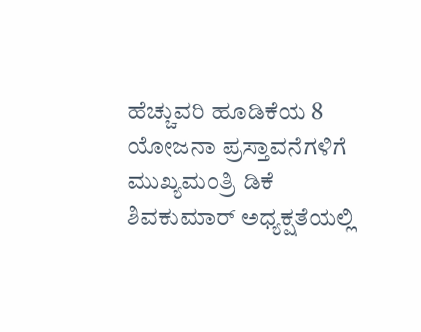ಹೆಚ್ಚುವರಿ ಹೂಡಿಕೆಯ 8 ಯೋಜನಾ ಪ್ರಸ್ತಾವನೆಗಳಿಗೆ ಮುಖ್ಯಮಂತ್ರಿ ಡಿಕೆ ಶಿವಕುಮಾರ್ ಅಧ್ಯಕ್ಷತೆಯಲ್ಲಿ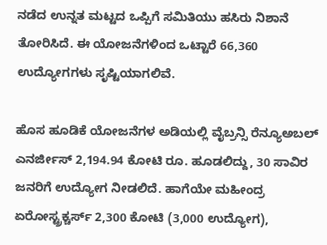ನಡೆದ ಉನ್ನತ ಮಟ್ಟದ ಒಪ್ಪಿಗೆ ಸಮಿತಿಯು ಹಸಿರು ನಿಶಾನೆ ತೋರಿಸಿದೆ. ಈ ಯೋಜನೆಗಳಿಂದ ಒಟ್ಟಾರೆ 66,360 ಉದ್ಯೋಗಗಳು ಸೃಷ್ಟಿಯಾಗಲಿವೆ.

ಹೊಸ ಹೂಡಿಕೆ ಯೋಜನೆಗಳ ಅಡಿಯಲ್ಲಿ ವೈಬ್ರನ್ಸಿ ರೆನ್ಯೂಅಬಲ್ ಎನರ್ಜೀಸ್ 2,194.94 ಕೋಟಿ ರೂ. ಹೂಡಲಿದ್ದು, 30 ಸಾವಿರ ಜನರಿಗೆ ಉದ್ಯೋಗ ನೀಡಲಿದೆ. ಹಾಗೆಯೇ ಮಹೀಂದ್ರ ಏರೋಸ್ಟ್ರಕ್ಚರ್ಸ್ 2,300 ಕೋಟಿ (3,000 ಉದ್ಯೋಗ),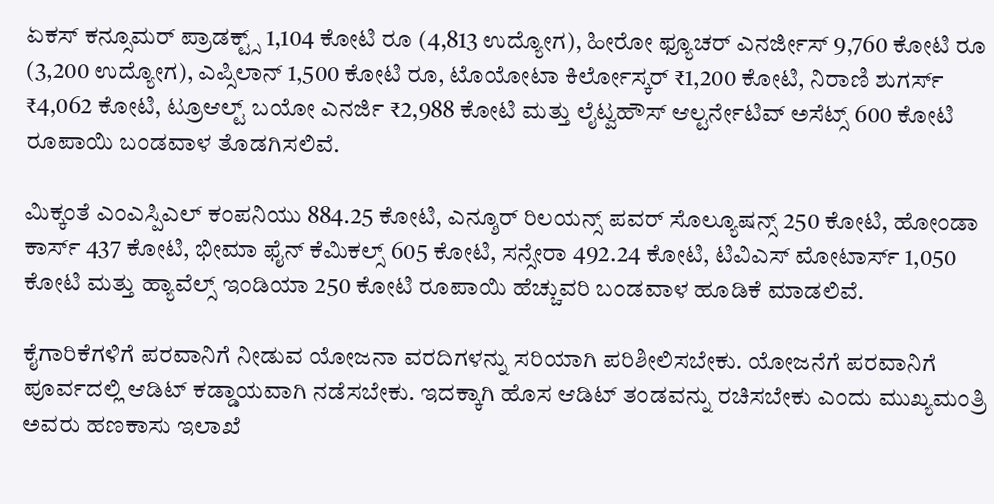ಏಕಸ್ ಕನ್ಸೂಮರ್ ಪ್ರಾಡಕ್ಟ್ಸ್ 1,104 ಕೋಟಿ ರೂ (4,813 ಉದ್ಯೋಗ), ಹೀರೋ ಫ್ಯೂಚರ್ ಎನರ್ಜೀಸ್ 9,760 ಕೋಟಿ ರೂ (3,200 ಉದ್ಯೋಗ), ಎಪ್ಸಿಲಾನ್ 1,500 ಕೋಟಿ ರೂ, ಟೊಯೋಟಾ ಕಿರ್ಲೋಸ್ಕರ್ ₹1,200 ಕೋಟಿ, ನಿರಾಣಿ ಶುಗರ್ಸ್ ₹4,062 ಕೋಟಿ, ಟ್ರೂಆಲ್ಟ್ ಬಯೋ ಎನರ್ಜಿ ₹2,988 ಕೋಟಿ ಮತ್ತು ಲೈಟ್ವಹೌಸ್ ಆಲ್ಟರ್ನೇಟಿವ್ ಅಸೆಟ್ಸ್ 600 ಕೋಟಿ ರೂಪಾಯಿ ಬಂಡವಾಳ ತೊಡಗಿಸಲಿವೆ.

ಮಿಕ್ಕಂತೆ ಎಂಎಸ್ಪಿಎಲ್ ಕಂಪನಿಯು 884.25 ಕೋಟಿ, ಎನ್ಶೂರ್ ರಿಲಯನ್ಸ್ ಪವರ್ ಸೊಲ್ಯೂಷನ್ಸ್ 250 ಕೋಟಿ, ಹೋಂಡಾ ಕಾರ್ಸ್ 437 ಕೋಟಿ, ಭೀಮಾ ಫೈನ್ ಕೆಮಿಕಲ್ಸ್ 605 ಕೋಟಿ, ಸನ್ಸೇರಾ 492.24 ಕೋಟಿ, ಟಿವಿಎಸ್ ಮೋಟಾರ್ಸ್ 1,050 ಕೋಟಿ ಮತ್ತು ಹ್ಯಾವೆಲ್ಸ್ ಇಂಡಿಯಾ 250 ಕೋಟಿ ರೂಪಾಯಿ ಹೆಚ್ಚುವರಿ ಬಂಡವಾಳ ಹೂಡಿಕೆ ಮಾಡಲಿವೆ.

ಕೈಗಾರಿಕೆಗಳಿಗೆ ಪರವಾನಿಗೆ ನೀಡುವ ಯೋಜನಾ ವರದಿಗಳನ್ನು ಸರಿಯಾಗಿ ಪರಿಶೀಲಿಸಬೇಕು. ಯೋಜನೆಗೆ ಪರವಾನಿಗೆ ಪೂರ್ವದಲ್ಲಿ ಆಡಿಟ್ ಕಡ್ಡಾಯವಾಗಿ ನಡೆಸಬೇಕು. ಇದಕ್ಕಾಗಿ ಹೊಸ ಆಡಿಟ್ ತಂಡವನ್ನು ರಚಿಸಬೇಕು ಎಂದು ಮುಖ್ಯಮಂತ್ರಿ ಅವರು ಹಣಕಾಸು ಇಲಾಖೆ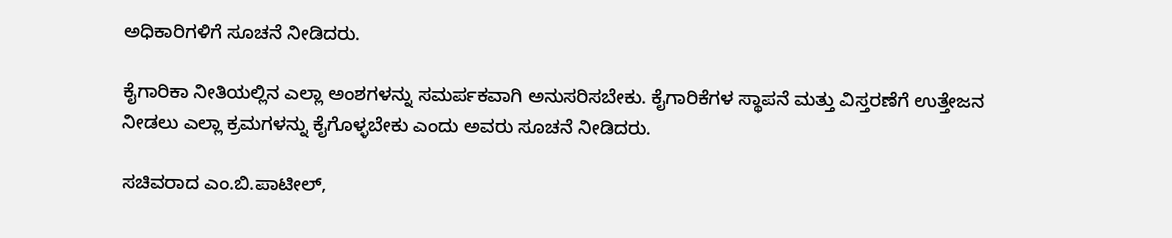ಅಧಿಕಾರಿಗಳಿಗೆ ಸೂಚನೆ ನೀಡಿದರು.

ಕೈಗಾರಿಕಾ ನೀತಿಯಲ್ಲಿನ ಎಲ್ಲಾ ಅಂಶಗಳನ್ನು ಸಮರ್ಪಕವಾಗಿ ಅನುಸರಿಸಬೇಕು. ಕೈಗಾರಿಕೆಗಳ ಸ್ಥಾಪನೆ ಮತ್ತು ವಿಸ್ತರಣೆಗೆ ಉತ್ತೇಜನ ನೀಡಲು ಎಲ್ಲಾ ಕ್ರಮಗಳನ್ನು ಕೈಗೊಳ್ಳಬೇಕು ಎಂದು ಅವರು ಸೂಚನೆ ನೀಡಿದರು.

ಸಚಿವರಾದ ಎಂ.ಬಿ.ಪಾಟೀಲ್,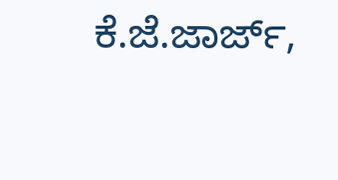ಕೆ.ಜೆ.ಜಾರ್ಜ್,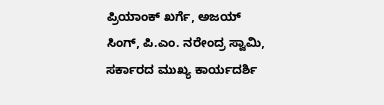ಪ್ರಿಯಾಂಕ್ ಖರ್ಗೆ, ಅಜಯ್ ಸಿಂಗ್, ಪಿ.ಎಂ. ನರೇಂದ್ರ ಸ್ವಾಮಿ, ಸರ್ಕಾರದ ಮುಖ್ಯ ಕಾರ್ಯದರ್ಶಿ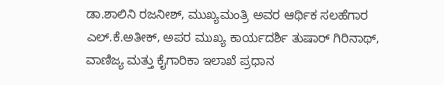ಡಾ.ಶಾಲಿನಿ ರಜನೀಶ್, ಮುಖ್ಯಮಂತ್ರಿ ಅವರ ಆರ್ಥಿಕ ಸಲಹೆಗಾರ ಎಲ್.ಕೆ.ಅತೀಕ್, ಅಪರ ಮುಖ್ಯ ಕಾರ್ಯದರ್ಶಿ ತುಷಾರ್ ಗಿರಿನಾಥ್, ವಾಣಿಜ್ಯ ಮತ್ತು ಕೈಗಾರಿಕಾ ಇಲಾಖೆ ಪ್ರಧಾನ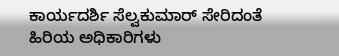ಕಾರ್ಯದರ್ಶಿ ಸೆಲ್ವಕುಮಾರ್ ಸೇರಿದಂತೆ ಹಿರಿಯ ಅಧಿಕಾರಿಗಳು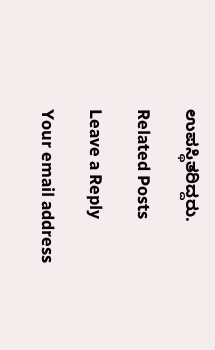ಉಪಸ್ಥಿತರಿದ್ದರು.

Related Posts

Leave a Reply

Your email address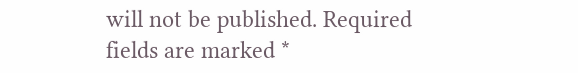will not be published. Required fields are marked *